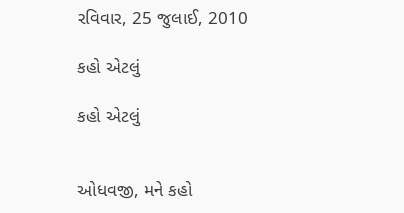રવિવાર, 25 જુલાઈ, 2010

કહો એટલું

કહો એટલું


ઓધવજી, મને કહો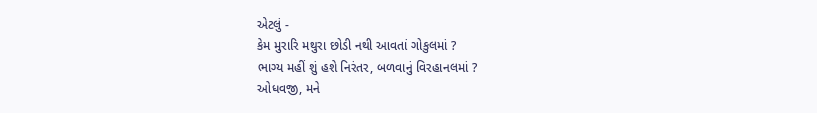એટલું -
કેમ મુરારિ મથુરા છોડી નથી આવતાં ગોકુલમાં ?
ભાગ્‍ય મહીં શું હશે નિરંતર, બળવાનું વિરહાનલમાં ?
ઓધવજી, મને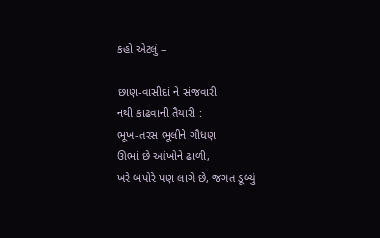કહો એટલું –

છાણ-વાસીદાં ને સંજવારી
નથી કાઢવાની તૈયારી :
ભૂખ-તરસ ભૂલીને ગૌધણ
ઊભાં છે આંખોને ઢાળી,
ખરે બપોરે પણ લાગે છે, જગત ડૂબ્યું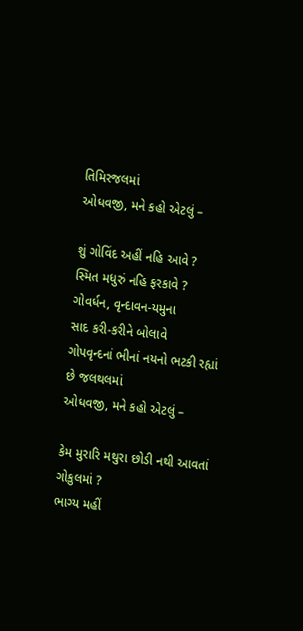તિમિરજલમાં
ઓધવજી, મને કહો એટલું –

શું ગોવિંદ અહીં નહિ આવે ?
સ્‍મિત મધુરું નહિ ફરકાવે ?
ગોવર્ધન, વૃન્‍દાવન-યમુના
સાદ કરી-કરીને બોલાવે
ગોપવૃન્‍દનાં ભીનાં નયનો ભટકી રહ્યાં છે જલથલમાં
ઓધવજી, મને કહો એટલું –

કેમ મુરારિ મથુરા છોડી નથી આવતાં ગોકુલમાં ?
ભાગ્‍ય મહીં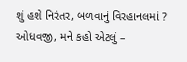શું હશે નિરંતર, બળવાનું વિરહાનલમાં ?
ઓધવજી, મને કહો એટલું –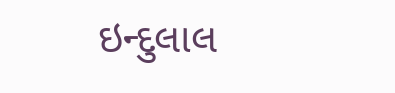ઇન્‍દુલાલ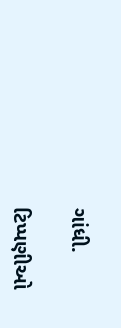ગાંધી.

ટિપ્પણીઓ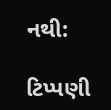નથી:

ટિપ્પણી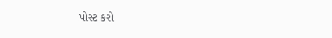પોસ્ટ કરો